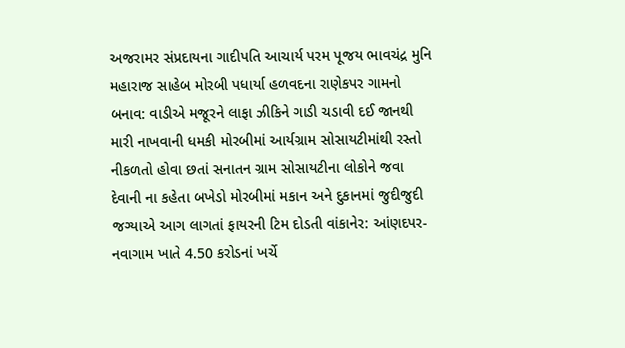અજરામર સંપ્રદાયના ગાદીપતિ આચાર્ય પરમ પૂજય ભાવચંદ્ર મુનિ મહારાજ સાહેબ મોરબી પધાર્યા હળવદના રાણેકપર ગામનો બનાવ: વાડીએ મજૂરને લાફા ઝીકિને ગાડી ચડાવી દઈ જાનથી મારી નાખવાની ધમકી મોરબીમાં આર્યગ્રામ સોસાયટીમાંથી રસ્તો નીકળતો હોવા છતાં સનાતન ગ્રામ સોસાયટીના લોકોને જવા દેવાની ના કહેતા બખેડો મોરબીમાં મકાન અને દુકાનમાં જુદીજુદી જગ્યાએ આગ લાગતાં ફાયરની ટિમ દોડતી વાંકાનેર: આંણદપર-નવાગામ ખાતે 4.50 કરોડનાં ખર્ચે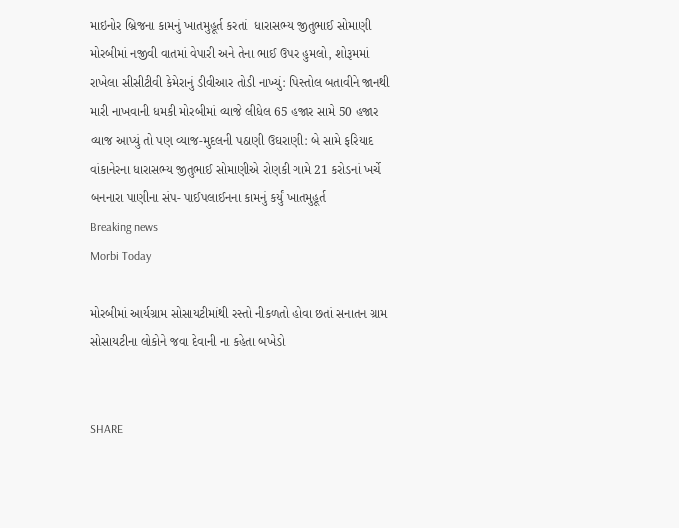માઇનોર બ્રિજના કામનું ખાતમુહૂર્ત કરતાં  ધારાસભ્ય જીતુભાઈ સોમાણી મોરબીમાં નજીવી વાતમાં વેપારી અને તેના ભાઈ ઉપર હુમલો, શોરૂમમાં રાખેલા સીસીટીવી કેમેરાનું ડીવીઆર તોડી નાખ્યું: પિસ્તોલ બતાવીને જાનથી મારી નાખવાની ધમકી મોરબીમાં વ્યાજે લીધેલ 65 હજાર સામે 50 હજાર વ્યાજ આપ્યું તો પણ વ્યાજ-મુદલની પઠાણી ઉઘરાણી: બે સામે ફરિયાદ વાંકાનેરના ધારાસભ્ય જીતુભાઈ સોમાણીએ રોણકી ગામે 21 કરોડનાં ખર્ચે બનનારા પાણીના સંપ- પાઈપલાઈનના કામનું કર્યું ખાતમુહૂર્ત
Breaking news
Morbi Today

મોરબીમાં આર્યગ્રામ સોસાયટીમાંથી રસ્તો નીકળતો હોવા છતાં સનાતન ગ્રામ સોસાયટીના લોકોને જવા દેવાની ના કહેતા બખેડો


SHARE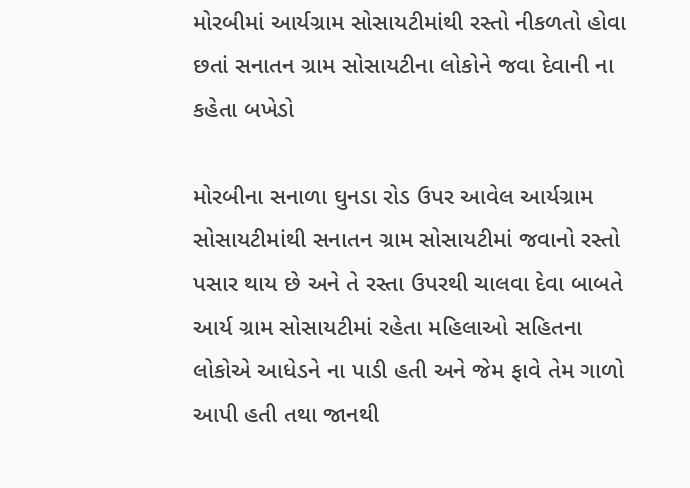મોરબીમાં આર્યગ્રામ સોસાયટીમાંથી રસ્તો નીકળતો હોવા છતાં સનાતન ગ્રામ સોસાયટીના લોકોને જવા દેવાની ના કહેતા બખેડો

મોરબીના સનાળા ઘુનડા રોડ ઉપર આવેલ આર્યગ્રામ સોસાયટીમાંથી સનાતન ગ્રામ સોસાયટીમાં જવાનો રસ્તો પસાર થાય છે અને તે રસ્તા ઉપરથી ચાલવા દેવા બાબતે આર્ય ગ્રામ સોસાયટીમાં રહેતા મહિલાઓ સહિતના લોકોએ આધેડને ના પાડી હતી અને જેમ ફાવે તેમ ગાળો આપી હતી તથા જાનથી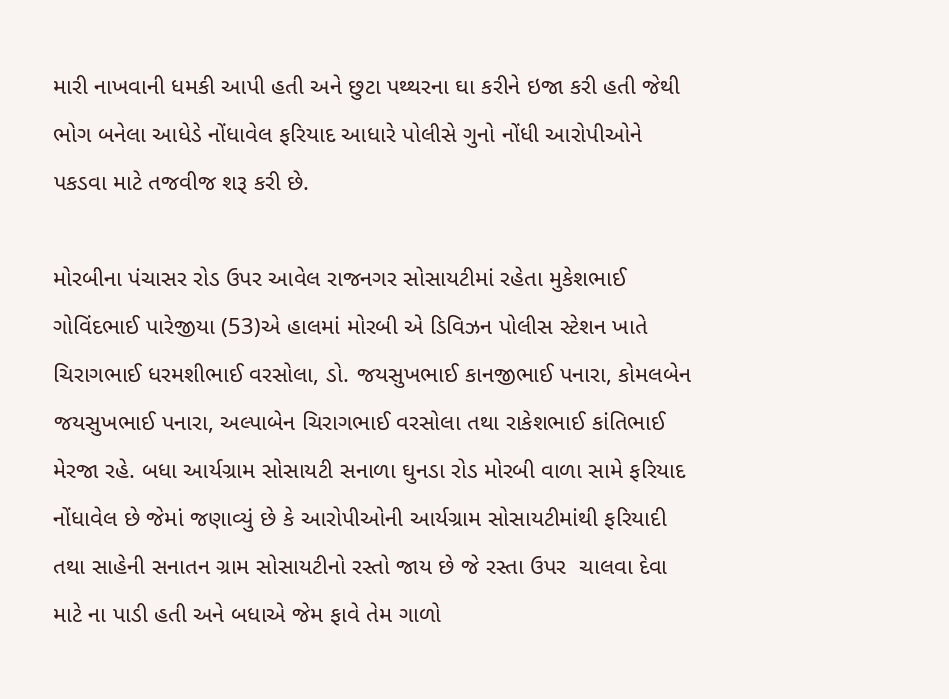મારી નાખવાની ધમકી આપી હતી અને છુટા પથ્થરના ઘા કરીને ઇજા કરી હતી જેથી ભોગ બનેલા આધેડે નોંધાવેલ ફરિયાદ આધારે પોલીસે ગુનો નોંધી આરોપીઓને પકડવા માટે તજવીજ શરૂ કરી છે.

મોરબીના પંચાસર રોડ ઉપર આવેલ રાજનગર સોસાયટીમાં રહેતા મુકેશભાઈ ગોવિંદભાઈ પારેજીયા (53)એ હાલમાં મોરબી એ ડિવિઝન પોલીસ સ્ટેશન ખાતે ચિરાગભાઈ ધરમશીભાઈ વરસોલા, ડો. જયસુખભાઈ કાનજીભાઈ પનારા, કોમલબેન જયસુખભાઈ પનારા, અલ્પાબેન ચિરાગભાઈ વરસોલા તથા રાકેશભાઈ કાંતિભાઈ મેરજા રહે. બધા આર્યગ્રામ સોસાયટી સનાળા ઘુનડા રોડ મોરબી વાળા સામે ફરિયાદ નોંધાવેલ છે જેમાં જણાવ્યું છે કે આરોપીઓની આર્યગ્રામ સોસાયટીમાંથી ફરિયાદી તથા સાહેની સનાતન ગ્રામ સોસાયટીનો રસ્તો જાય છે જે રસ્તા ઉપર  ચાલવા દેવા માટે ના પાડી હતી અને બધાએ જેમ ફાવે તેમ ગાળો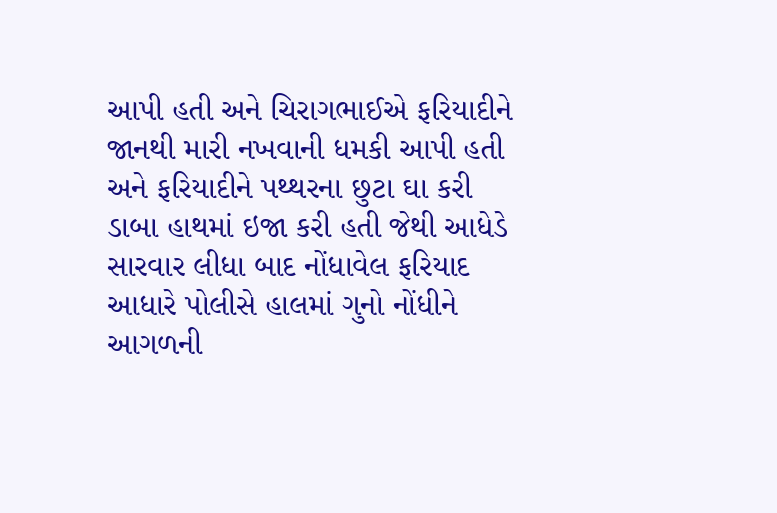આપી હતી અને ચિરાગભાઈએ ફરિયાદીને જાનથી મારી નખવાની ધમકી આપી હતી અને ફરિયાદીને પથ્થરના છુટા ઘા કરી ડાબા હાથમાં ઇજા કરી હતી જેથી આધેડે સારવાર લીધા બાદ નોંધાવેલ ફરિયાદ આધારે પોલીસે હાલમાં ગુનો નોંધીને આગળની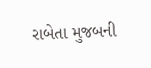રાબેતા મુજબની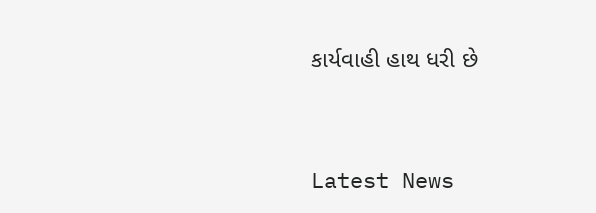કાર્યવાહી હાથ ધરી છે




Latest News